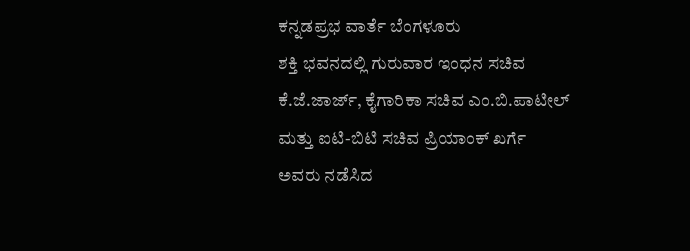ಕನ್ನಡಪ್ರಭ ವಾರ್ತೆ ಬೆಂಗಳೂರು
ಶಕ್ತಿ ಭವನದಲ್ಲಿ ಗುರುವಾರ ಇಂಧನ ಸಚಿವ ಕೆ.ಜೆ.ಜಾರ್ಜ್, ಕೈಗಾರಿಕಾ ಸಚಿವ ಎಂ.ಬಿ.ಪಾಟೀಲ್ ಮತ್ತು ಐಟಿ-ಬಿಟಿ ಸಚಿವ ಪ್ರಿಯಾಂಕ್ ಖರ್ಗೆ ಅವರು ನಡೆಸಿದ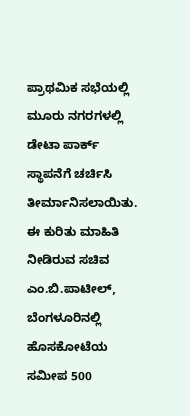ಪ್ರಾಥಮಿಕ ಸಭೆಯಲ್ಲಿ ಮೂರು ನಗರಗಳಲ್ಲಿ ಡೇಟಾ ಪಾರ್ಕ್ ಸ್ಥಾಪನೆಗೆ ಚರ್ಚಿಸಿ ತೀರ್ಮಾನಿಸಲಾಯಿತು.
ಈ ಕುರಿತು ಮಾಹಿತಿ ನೀಡಿರುವ ಸಚಿವ ಎಂ.ಬಿ.ಪಾಟೀಲ್, ಬೆಂಗಳೂರಿನಲ್ಲಿ ಹೊಸಕೋಟೆಯ ಸಮೀಪ 500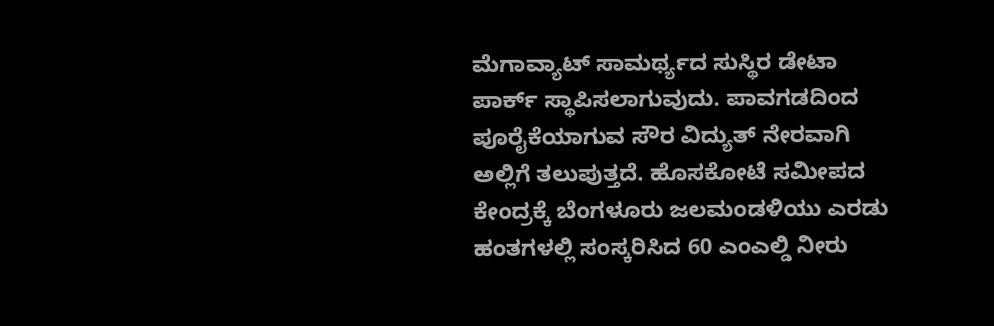ಮೆಗಾವ್ಯಾಟ್ ಸಾಮರ್ಥ್ಯದ ಸುಸ್ಥಿರ ಡೇಟಾ ಪಾರ್ಕ್ ಸ್ಥಾಪಿಸಲಾಗುವುದು. ಪಾವಗಡದಿಂದ ಪೂರೈಕೆಯಾಗುವ ಸೌರ ವಿದ್ಯುತ್ ನೇರವಾಗಿ ಅಲ್ಲಿಗೆ ತಲುಪುತ್ತದೆ. ಹೊಸಕೋಟೆ ಸಮೀಪದ ಕೇಂದ್ರಕ್ಕೆ ಬೆಂಗಳೂರು ಜಲಮಂಡಳಿಯು ಎರಡು ಹಂತಗಳಲ್ಲಿ ಸಂಸ್ಕರಿಸಿದ 60 ಎಂಎಲ್ಡಿ ನೀರು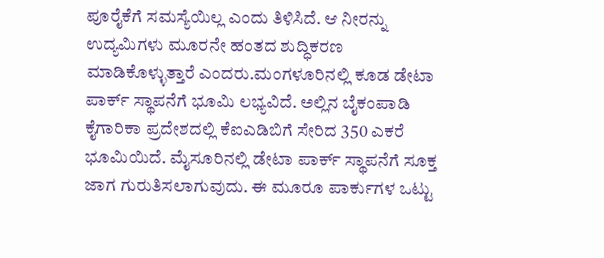ಪೂರೈಕೆಗೆ ಸಮಸ್ಯೆಯಿಲ್ಲ ಎಂದು ತಿಳಿಸಿದೆ. ಆ ನೀರನ್ನು ಉದ್ಯಮಿಗಳು ಮೂರನೇ ಹಂತದ ಶುದ್ಧಿಕರಣ ಮಾಡಿಕೊಳ್ಳುತ್ತಾರೆ ಎಂದರು.ಮಂಗಳೂರಿನಲ್ಲಿ ಕೂಡ ಡೇಟಾ ಪಾರ್ಕ್ ಸ್ಥಾಪನೆಗೆ ಭೂಮಿ ಲಭ್ಯವಿದೆ. ಅಲ್ಲಿನ ಬೈಕಂಪಾಡಿ ಕೈಗಾರಿಕಾ ಪ್ರದೇಶದಲ್ಲಿ ಕೆಐಎಡಿಬಿಗೆ ಸೇರಿದ 350 ಎಕರೆ ಭೂಮಿಯಿದೆ. ಮೈಸೂರಿನಲ್ಲಿ ಡೇಟಾ ಪಾರ್ಕ್ ಸ್ಥಾಪನೆಗೆ ಸೂಕ್ತ ಜಾಗ ಗುರುತಿಸಲಾಗುವುದು. ಈ ಮೂರೂ ಪಾರ್ಕುಗಳ ಒಟ್ಟು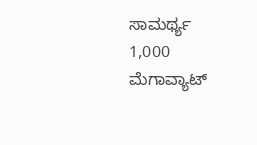ಸಾಮರ್ಥ್ಯ 1,000 ಮೆಗಾವ್ಯಾಟ್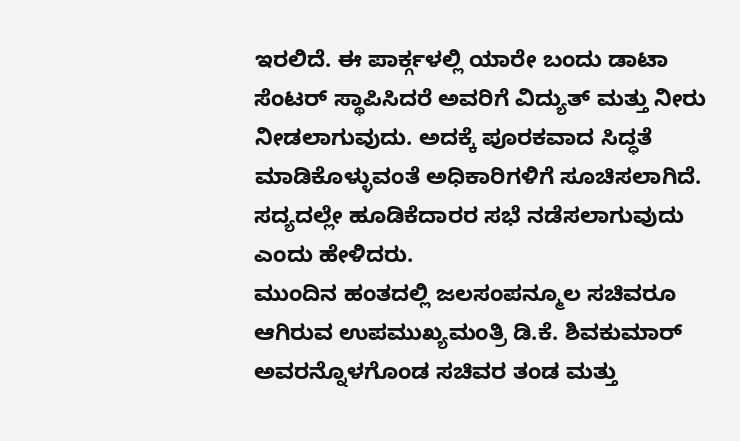ಇರಲಿದೆ. ಈ ಪಾರ್ಕ್ಗಳಲ್ಲಿ ಯಾರೇ ಬಂದು ಡಾಟಾ ಸೆಂಟರ್ ಸ್ಥಾಪಿಸಿದರೆ ಅವರಿಗೆ ವಿದ್ಯುತ್ ಮತ್ತು ನೀರು ನೀಡಲಾಗುವುದು. ಅದಕ್ಕೆ ಪೂರಕವಾದ ಸಿದ್ಧತೆ ಮಾಡಿಕೊಳ್ಳುವಂತೆ ಅಧಿಕಾರಿಗಳಿಗೆ ಸೂಚಿಸಲಾಗಿದೆ. ಸದ್ಯದಲ್ಲೇ ಹೂಡಿಕೆದಾರರ ಸಭೆ ನಡೆಸಲಾಗುವುದು ಎಂದು ಹೇಳಿದರು.
ಮುಂದಿನ ಹಂತದಲ್ಲಿ ಜಲಸಂಪನ್ಮೂಲ ಸಚಿವರೂ ಆಗಿರುವ ಉಪಮುಖ್ಯಮಂತ್ರಿ ಡಿ.ಕೆ. ಶಿವಕುಮಾರ್ ಅವರನ್ನೊಳಗೊಂಡ ಸಚಿವರ ತಂಡ ಮತ್ತು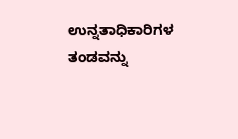ಉನ್ನತಾಧಿಕಾರಿಗಳ ತಂಡವನ್ನು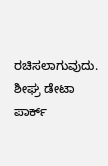ರಚಿಸಲಾಗುವುದು. ಶೀಘ್ರ ಡೇಟಾ ಪಾರ್ಕ್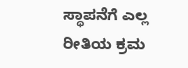ಸ್ಥಾಪನೆಗೆ ಎಲ್ಲ ರೀತಿಯ ಕ್ರಮ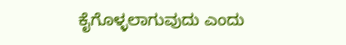ಕೈಗೊಳ್ಳಲಾಗುವುದು ಎಂದು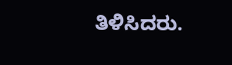ತಿಳಿಸಿದರು.